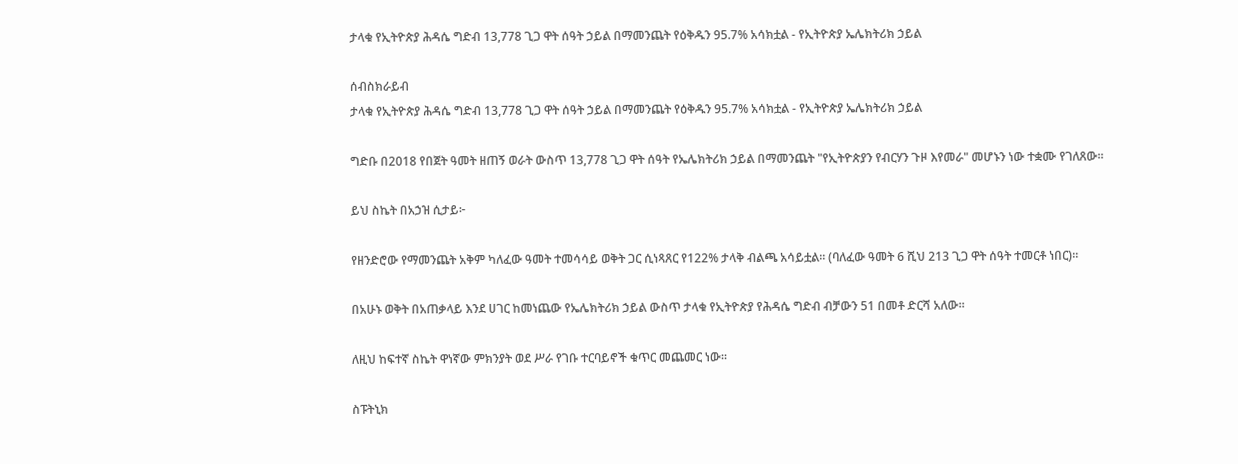ታላቁ የኢትዮጵያ ሕዳሴ ግድብ 13,778 ጊጋ ዋት ሰዓት ኃይል በማመንጨት የዕቅዱን 95.7% አሳክቷል - የኢትዮጵያ ኤሌክትሪክ ኃይል

ሰብስክራይብ
ታላቁ የኢትዮጵያ ሕዳሴ ግድብ 13,778 ጊጋ ዋት ሰዓት ኃይል በማመንጨት የዕቅዱን 95.7% አሳክቷል - የኢትዮጵያ ኤሌክትሪክ ኃይል

ግድቡ በ2018 የበጀት ዓመት ዘጠኝ ወራት ውስጥ 13,778 ጊጋ ዋት ሰዓት የኤሌክትሪክ ኃይል በማመንጨት "የኢትዮጵያን የብርሃን ጉዞ እየመራ" መሆኑን ነው ተቋሙ የገለጸው፡፡

ይህ ስኬት በአኃዝ ሲታይ፦

የዘንድሮው የማመንጨት አቅም ካለፈው ዓመት ተመሳሳይ ወቅት ጋር ሲነጻጸር የ122% ታላቅ ብልጫ አሳይቷል። (ባለፈው ዓመት 6 ሺህ 213 ጊጋ ዋት ሰዓት ተመርቶ ነበር)።

በአሁኑ ወቅት በአጠቃላይ እንደ ሀገር ከመነጨው የኤሌክትሪክ ኃይል ውስጥ ታላቁ የኢትዮጵያ የሕዳሴ ግድብ ብቻውን 51 በመቶ ድርሻ አለው።

ለዚህ ከፍተኛ ስኬት ዋነኛው ምክንያት ወደ ሥራ የገቡ ተርባይኖች ቁጥር መጨመር ነው።

ስፑትኒክ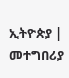ኢትዮጵያ | መተግበሪያ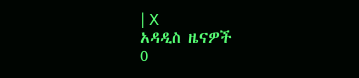| X
አዳዲስ ዜናዎች
0